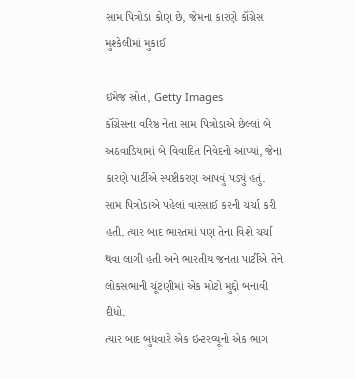સામ પિત્રોડા કોણ છે, જેમના કારણે કૉંગ્રેસ મુશ્કેલીમાં મુકાઈ

ઇમેજ સ્રોત, Getty Images
કૉંગ્રેસના વરિષ્ઠ નેતા સામ પિત્રોડાએ છેલ્લાં બે અઠવાડિયામાં બે વિવાદિત નિવેદનો આપ્યાં, જેના કારણે પાર્ટીએ સ્પષ્ટીકરણ આપવું પડ્યું હતું.
સામ પિત્રોડાએ પહેલાં વારસાઈ કરની ચર્ચા કરી હતી. ત્યાર બાદ ભારતમાં પણ તેના વિશે ચર્ચા થવા લાગી હતી અને ભારતીય જનતા પાર્ટીએ તેને લોકસભાની ચૂંટણીમાં એક મોટો મુદ્દો બનાવી દીધો.
ત્યાર બાદ બુધવારે એક ઇન્ટરવ્યૂનો એક ભાગ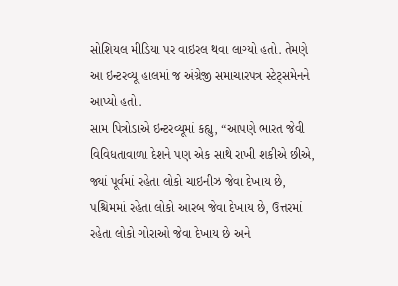સોશિયલ મીડિયા પર વાઇરલ થવા લાગ્યો હતો. તેમણે આ ઇન્ટરવ્યૂ હાલમાં જ અંગ્રેજી સમાચારપત્ર સ્ટેટ્સમેનને આપ્યો હતો.
સામ પિત્રોડાએ ઇન્ટરવ્યૂમાં કહ્યુ, “આપણે ભારત જેવી વિવિધતાવાળા દેશને પણ એક સાથે રાખી શકીએ છીએ, જ્યાં પૂર્વમાં રહેતા લોકો ચાઇનીઝ જેવા દેખાય છે, પશ્ચિમમાં રહેતા લોકો આરબ જેવા દેખાય છે, ઉત્તરમાં રહેતા લોકો ગોરાઓ જેવા દેખાય છે અને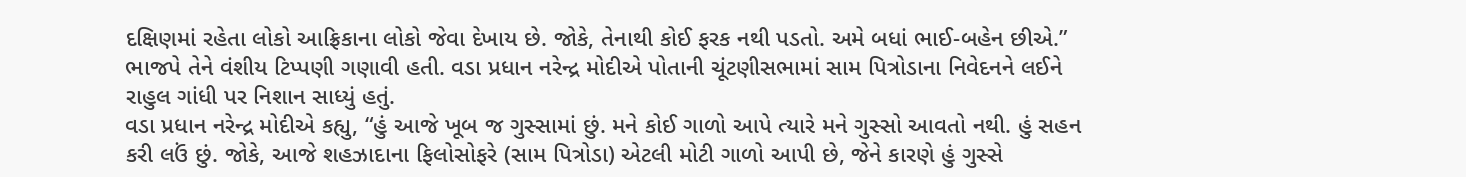દક્ષિણમાં રહેતા લોકો આફ્રિકાના લોકો જેવા દેખાય છે. જોકે, તેનાથી કોઈ ફરક નથી પડતો. અમે બધાં ભાઈ-બહેન છીએ.”
ભાજપે તેને વંશીય ટિપ્પણી ગણાવી હતી. વડા પ્રધાન નરેન્દ્ર મોદીએ પોતાની ચૂંટણીસભામાં સામ પિત્રોડાના નિવેદનને લઈને રાહુલ ગાંધી પર નિશાન સાધ્યું હતું.
વડા પ્રધાન નરેન્દ્ર મોદીએ કહ્યુ, “હું આજે ખૂબ જ ગુસ્સામાં છું. મને કોઈ ગાળો આપે ત્યારે મને ગુસ્સો આવતો નથી. હું સહન કરી લઉં છું. જોકે, આજે શહઝાદાના ફિલોસોફરે (સામ પિત્રોડા) એટલી મોટી ગાળો આપી છે, જેને કારણે હું ગુસ્સે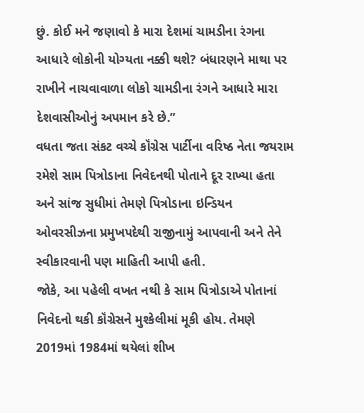છું. કોઈ મને જણાવો કે મારા દેશમાં ચામડીના રંગના આધારે લોકોની યોગ્યતા નક્કી થશે? બંધારણને માથા પર રાખીને નાચવાવાળા લોકો ચામડીના રંગને આધારે મારા દેશવાસીઓનું અપમાન કરે છે.”
વધતા જતા સંકટ વચ્ચે કૉંગ્રેસ પાર્ટીના વરિષ્ઠ નેતા જયરામ રમેશે સામ પિત્રોડાના નિવેદનથી પોતાને દૂર રાખ્યા હતા અને સાંજ સુધીમાં તેમણે પિત્રોડાના ઇન્ડિયન ઓવરસીઝના પ્રમુખપદેથી રાજીનામું આપવાની અને તેને સ્વીકારવાની પણ માહિતી આપી હતી.
જોકે, આ પહેલી વખત નથી કે સામ પિત્રોડાએ પોતાનાં નિવેદનો થકી કૉંગ્રેસને મુશ્કેલીમાં મૂકી હોય. તેમણે 2019માં 1984માં થયેલાં શીખ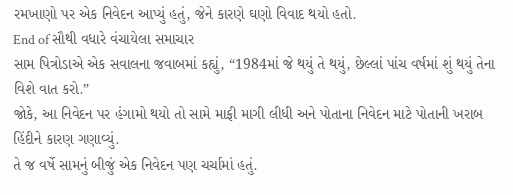રમખાણો પર એક નિવેદન આપ્યું હતું, જેને કારણે ઘણો વિવાદ થયો હતો.
End of સૌથી વધારે વંચાયેલા સમાચાર
સામ પિત્રોડાએ એક સવાલના જવાબમાં કહ્યું, “1984માં જે થયું તે થયું, છેલ્લાં પાંચ વર્ષમાં શું થયું તેના વિશે વાત કરો.”
જોકે, આ નિવેદન પર હંગામો થયો તો સામે માફી માગી લીધી અને પોતાના નિવેદન માટે પોતાની ખરાબ હિંદીને કારણ ગણાવ્યું.
તે જ વર્ષે સામનું બીજું એક નિવેદન પણ ચર્ચામાં હતું.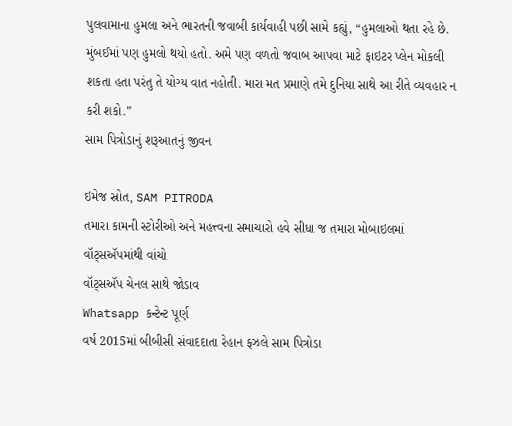પુલવામાના હુમલા અને ભારતની જવાબી કાર્યવાહી પછી સામે કહ્યું, “હુમલાઓ થતા રહે છે. મુંબઈમાં પણ હુમલો થયો હતો. અમે પણ વળતો જવાબ આપવા માટે ફાઇટર પ્લેન મોકલી શકતા હતા પરંતુ તે યોગ્ય વાત નહોતી. મારા મત પ્રમાણે તમે દુનિયા સાથે આ રીતે વ્યવહાર ન કરી શકો.”
સામ પિત્રોડાનું શરૂઆતનું જીવન

ઇમેજ સ્રોત, SAM PITRODA
તમારા કામની સ્ટોરીઓ અને મહત્ત્વના સમાચારો હવે સીધા જ તમારા મોબાઇલમાં વૉટ્સઍપમાંથી વાંચો
વૉટ્સઍપ ચેનલ સાથે જોડાવ
Whatsapp કન્ટેન્ટ પૂર્ણ
વર્ષ 2015માં બીબીસી સંવાદદાતા રેહાન ફઝલે સામ પિત્રોડા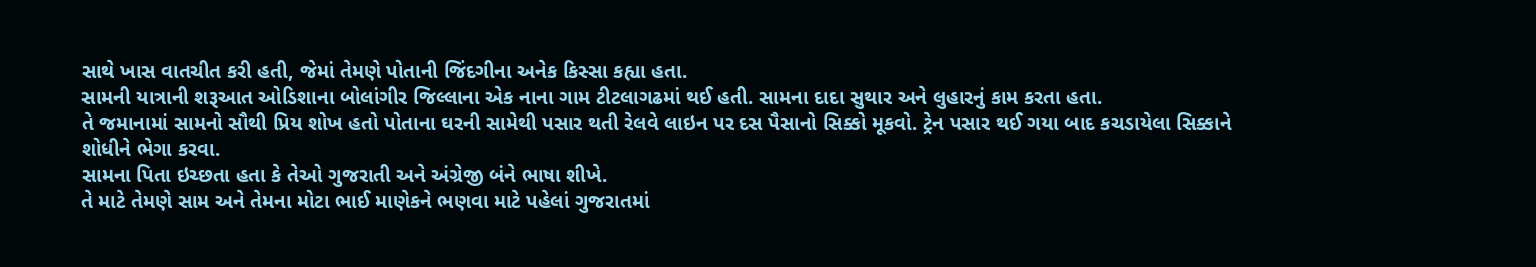સાથે ખાસ વાતચીત કરી હતી, જેમાં તેમણે પોતાની જિંદગીના અનેક કિસ્સા કહ્યા હતા.
સામની યાત્રાની શરૂઆત ઓડિશાના બોલાંગીર જિલ્લાના એક નાના ગામ ટીટલાગઢમાં થઈ હતી. સામના દાદા સુથાર અને લુહારનું કામ કરતા હતા.
તે જમાનામાં સામનો સૌથી પ્રિય શોખ હતો પોતાના ઘરની સામેથી પસાર થતી રેલવે લાઇન પર દસ પૈસાનો સિક્કો મૂકવો. ટ્રેન પસાર થઈ ગયા બાદ કચડાયેલા સિક્કાને શોધીને ભેગા કરવા.
સામના પિતા ઇચ્છતા હતા કે તેઓ ગુજરાતી અને અંગ્રેજી બંને ભાષા શીખે.
તે માટે તેમણે સામ અને તેમના મોટા ભાઈ માણેકને ભણવા માટે પહેલાં ગુજરાતમાં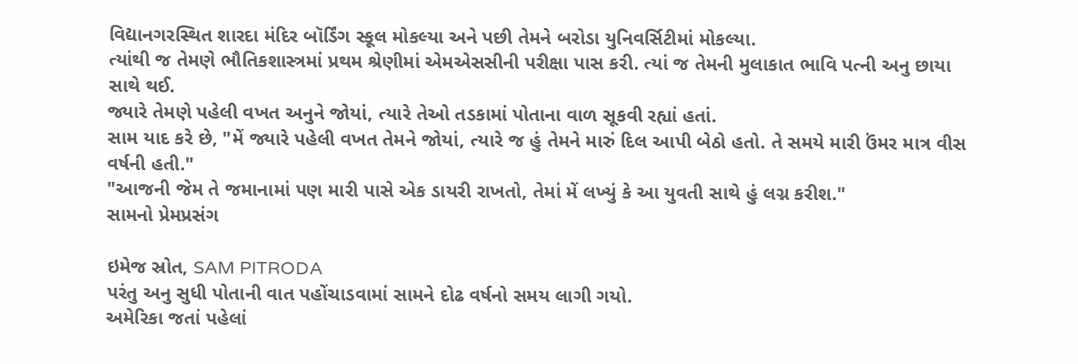વિદ્યાનગરસ્થિત શારદા મંદિર બૉર્ડિંગ સ્કૂલ મોકલ્યા અને પછી તેમને બરોડા યુનિવર્સિટીમાં મોકલ્યા.
ત્યાંથી જ તેમણે ભૌતિકશાસ્ત્રમાં પ્રથમ શ્રેણીમાં એમએસસીની પરીક્ષા પાસ કરી. ત્યાં જ તેમની મુલાકાત ભાવિ પત્ની અનુ છાયા સાથે થઈ.
જ્યારે તેમણે પહેલી વખત અનુને જોયાં, ત્યારે તેઓ તડકામાં પોતાના વાળ સૂકવી રહ્યાં હતાં.
સામ યાદ કરે છે, "મેં જ્યારે પહેલી વખત તેમને જોયાં, ત્યારે જ હું તેમને મારું દિલ આપી બેઠો હતો. તે સમયે મારી ઉંમર માત્ર વીસ વર્ષની હતી."
"આજની જેમ તે જમાનામાં પણ મારી પાસે એક ડાયરી રાખતો, તેમાં મેં લખ્યું કે આ યુવતી સાથે હું લગ્ન કરીશ."
સામનો પ્રેમપ્રસંગ

ઇમેજ સ્રોત, SAM PITRODA
પરંતુ અનુ સુધી પોતાની વાત પહોંચાડવામાં સામને દોઢ વર્ષનો સમય લાગી ગયો.
અમેરિકા જતાં પહેલાં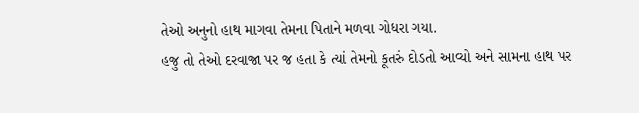તેઓ અનુનો હાથ માગવા તેમના પિતાને મળવા ગોધરા ગયા.
હજુ તો તેઓ દરવાજા પર જ હતા કે ત્યાં તેમનો કૂતરું દોડતો આવ્યો અને સામના હાથ પર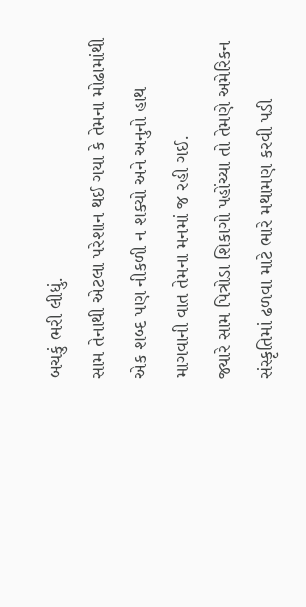બચકું ભરી લીધું.
સામ તેનાથી એટલા પરેશાન થઈ ગયા કે તેમના મોઢામાંથી એક શબ્દ પણ નીકળી ન શક્યો અને અનુનો હાથ માગવાની વાત તેમના મનમાં જ રહી ગઈ.
જ્યારે સામ પિત્રોડા શિકાગો પહોંચ્યા તો તેમણે અમેરિકન સંસ્કૃતિમાં ઢળવા માટે ભારે મથામણ કરવી પડી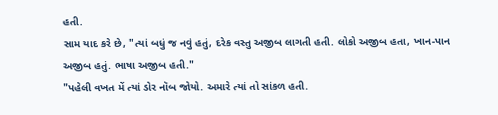હતી.
સામ યાદ કરે છે, "ત્યાં બધું જ નવું હતું, દરેક વસ્તુ અજીબ લાગતી હતી. લોકો અજીબ હતા, ખાન-પાન અજીબ હતું. ભાષા અજીબ હતી."
"પહેલી વખત મેં ત્યાં ડોર નૉબ જોયો. અમારે ત્યાં તો સાંકળ હતી.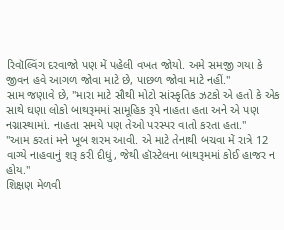રિવૉલ્વિંગ દરવાજો પણ મેં પહેલી વખત જોયો. અમે સમજી ગયા કે જીવન હવે આગળ જોવા માટે છે, પાછળ જોવા માટે નહીં."
સામ જણાવે છે, "મારા માટે સૌથી મોટો સાંસ્કૃતિક ઝટકો એ હતો કે એક સાથે ઘણા લોકો બાથરૂમમાં સામૂહિક રૂપે નાહતા હતા અને એ પણ નગ્નાસ્થામાં. નાહતા સમયે પણ તેઓ પરસ્પર વાતો કરતા હતા."
"આમ કરતાં મને ખૂબ શરમ આવી. એ માટે તેનાથી બચવા મેં રાત્રે 12 વાગ્યે નાહવાનું શરૂ કરી દીધું, જેથી હૉસ્ટેલના બાથરૂમમાં કોઈ હાજર ન હોય."
શિક્ષણ મેળવી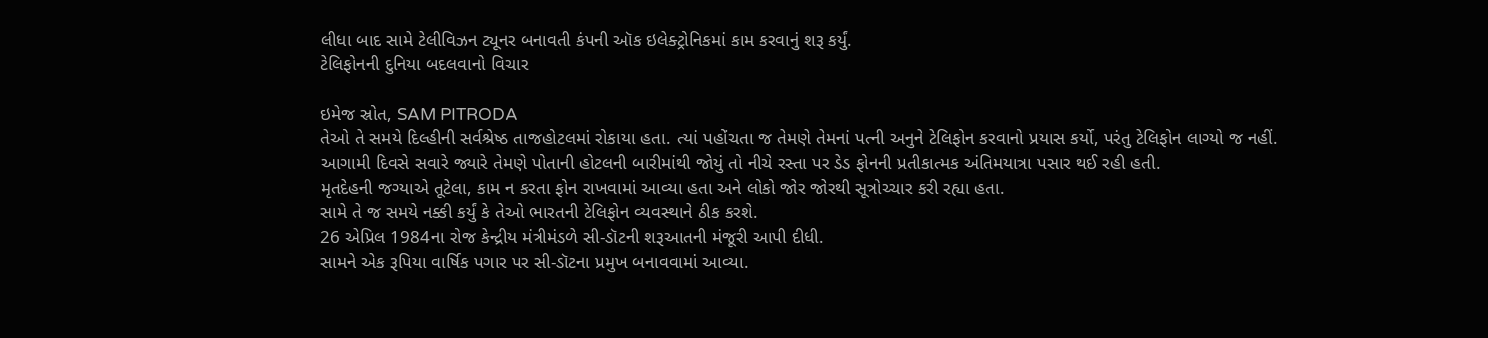લીધા બાદ સામે ટેલીવિઝન ટ્યૂનર બનાવતી કંપની ઑક ઇલેક્ટ્રોનિકમાં કામ કરવાનું શરૂ કર્યું.
ટેલિફોનની દુનિયા બદલવાનો વિચાર

ઇમેજ સ્રોત, SAM PITRODA
તેઓ તે સમયે દિલ્હીની સર્વશ્રેષ્ઠ તાજહોટલમાં રોકાયા હતા. ત્યાં પહોંચતા જ તેમણે તેમનાં પત્ની અનુને ટેલિફોન કરવાનો પ્રયાસ કર્યો, પરંતુ ટેલિફોન લાગ્યો જ નહીં.
આગામી દિવસે સવારે જ્યારે તેમણે પોતાની હોટલની બારીમાંથી જોયું તો નીચે રસ્તા પર ડેડ ફોનની પ્રતીકાત્મક અંતિમયાત્રા પસાર થઈ રહી હતી.
મૃતદેહની જગ્યાએ તૂટેલા, કામ ન કરતા ફોન રાખવામાં આવ્યા હતા અને લોકો જોર જોરથી સૂત્રોચ્ચાર કરી રહ્યા હતા.
સામે તે જ સમયે નક્કી કર્યું કે તેઓ ભારતની ટેલિફોન વ્યવસ્થાને ઠીક કરશે.
26 એપ્રિલ 1984ના રોજ કેન્દ્રીય મંત્રીમંડળે સી-ડૉટની શરૂઆતની મંજૂરી આપી દીધી.
સામને એક રૂપિયા વાર્ષિક પગાર પર સી-ડૉટના પ્રમુખ બનાવવામાં આવ્યા.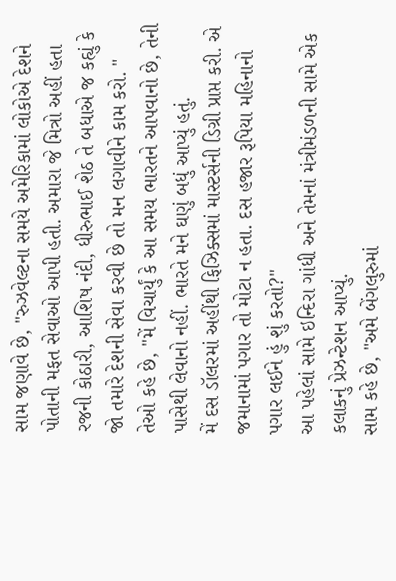સામ જણાવે છે, "રુઝવેલ્ટના સમયે અમેરિકામાં લોકોએ દેશને પોતાની મફત સેવાઓ આપી હતી. અમારા જે મિત્રો અહીં હતા રજની કોઠારી, આશિષ નંદી, ધીરુભાઈ શેઠ તે બધાએ જ કહ્યું કે જો તમારે દેશની સેવા કરવી છે તો મન લગાવીને કામ કરો. "
તેઓ કહે છે, "મેં વિચાર્યું કે આ સમય ભારતને આપવાનો છે, તેની પાસેથી લેવાનો નહીં. ભારતે મને ઘણું બધું આપ્યું હતું.
મેં દસ ડૉલરમાં અહીંથી ફિઝિક્સમાં માસ્ટર્સની ડિગ્રી પ્રાપ્ત કરી. એ જમાનામાં પગાર તો મોટા ન હતા. દસ હજાર રૂપિયા મહિનાનો પગાર લઈને હું શું કરતો?"
આ પહેલાં સામે ઇન્દિરા ગાંધી અને તેમનાં મંત્રીમંડળની સામે એક કલાકનું પ્રેઝન્ટેશન આપ્યું.
સામ કહે છે, "અમે બેંગલુરુમાં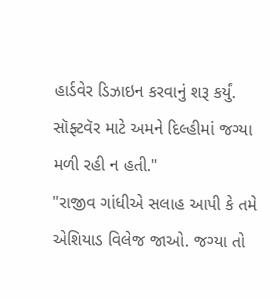હાર્ડવેર ડિઝાઇન કરવાનું શરૂ કર્યું. સૉફ્ટવૅર માટે અમને દિલ્હીમાં જગ્યા મળી રહી ન હતી."
"રાજીવ ગાંધીએ સલાહ આપી કે તમે એશિયાડ વિલેજ જાઓ. જગ્યા તો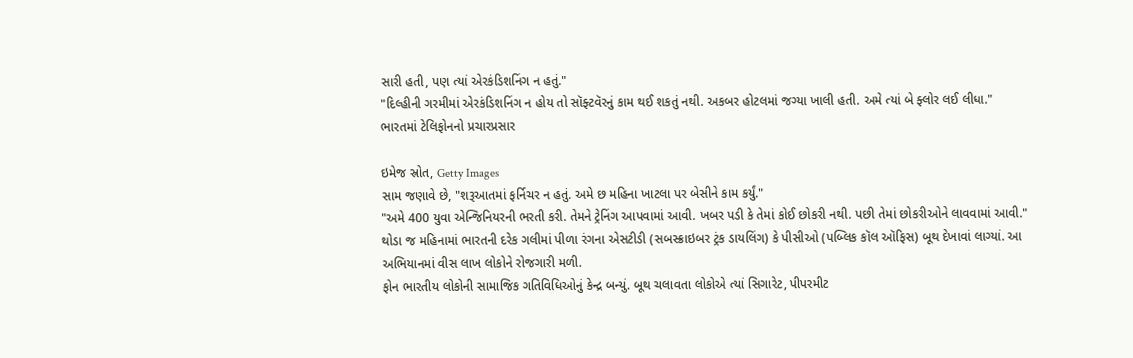સારી હતી, પણ ત્યાં એરકંડિશનિંગ ન હતું."
"દિલ્હીની ગરમીમાં એરકંડિશનિંગ ન હોય તો સૉફ્ટવૅરનું કામ થઈ શકતું નથી. અકબર હોટલમાં જગ્યા ખાલી હતી. અમે ત્યાં બે ફ્લોર લઈ લીધા."
ભારતમાં ટેલિફોનનો પ્રચારપ્રસાર

ઇમેજ સ્રોત, Getty Images
સામ જણાવે છે, "શરૂઆતમાં ફર્નિચર ન હતું. અમે છ મહિના ખાટલા પર બેસીને કામ કર્યું."
"અમે 400 યુવા એન્જિનિયરની ભરતી કરી. તેમને ટ્રેનિંગ આપવામાં આવી. ખબર પડી કે તેમાં કોઈ છોકરી નથી. પછી તેમાં છોકરીઓને લાવવામાં આવી."
થોડા જ મહિનામાં ભારતની દરેક ગલીમાં પીળા રંગના એસટીડી (સબસ્ક્રાઇબર ટ્રંક ડાયલિંગ) કે પીસીઓ (પબ્લિક કૉલ ઑફિસ) બૂથ દેખાવાં લાગ્યાં. આ અભિયાનમાં વીસ લાખ લોકોને રોજગારી મળી.
ફોન ભારતીય લોકોની સામાજિક ગતિવિધિઓનું કેન્દ્ર બન્યું. બૂથ ચલાવતા લોકોએ ત્યાં સિગારેટ, પીપરમીટ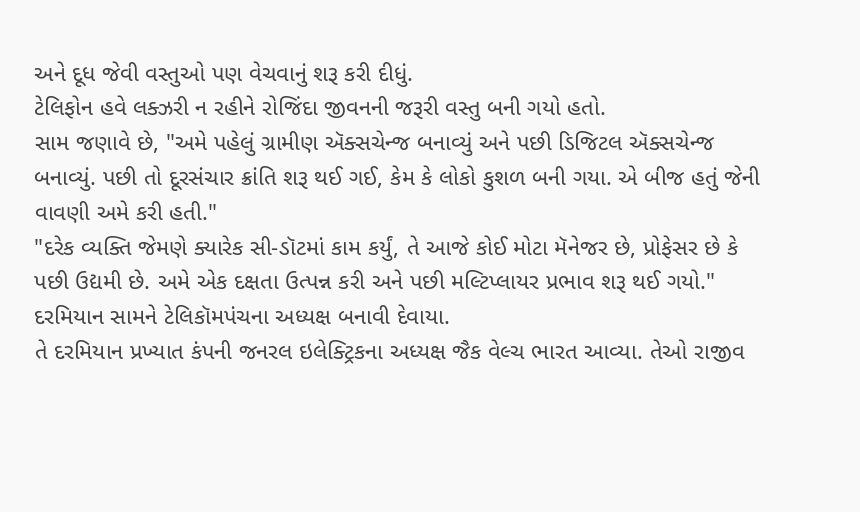અને દૂધ જેવી વસ્તુઓ પણ વેચવાનું શરૂ કરી દીધું.
ટેલિફોન હવે લક્ઝરી ન રહીને રોજિંદા જીવનની જરૂરી વસ્તુ બની ગયો હતો.
સામ જણાવે છે, "અમે પહેલું ગ્રામીણ ઍક્સચેન્જ બનાવ્યું અને પછી ડિજિટલ ઍક્સચેન્જ બનાવ્યું. પછી તો દૂરસંચાર ક્રાંતિ શરૂ થઈ ગઈ, કેમ કે લોકો કુશળ બની ગયા. એ બીજ હતું જેની વાવણી અમે કરી હતી."
"દરેક વ્યક્તિ જેમણે ક્યારેક સી-ડૉટમાં કામ કર્યું, તે આજે કોઈ મોટા મૅનેજર છે, પ્રોફેસર છે કે પછી ઉદ્યમી છે. અમે એક દક્ષતા ઉત્પન્ન કરી અને પછી મલ્ટિપ્લાયર પ્રભાવ શરૂ થઈ ગયો."
દરમિયાન સામને ટેલિકૉમપંચના અધ્યક્ષ બનાવી દેવાયા.
તે દરમિયાન પ્રખ્યાત કંપની જનરલ ઇલેક્ટ્રિકના અધ્યક્ષ જૈક વેલ્ચ ભારત આવ્યા. તેઓ રાજીવ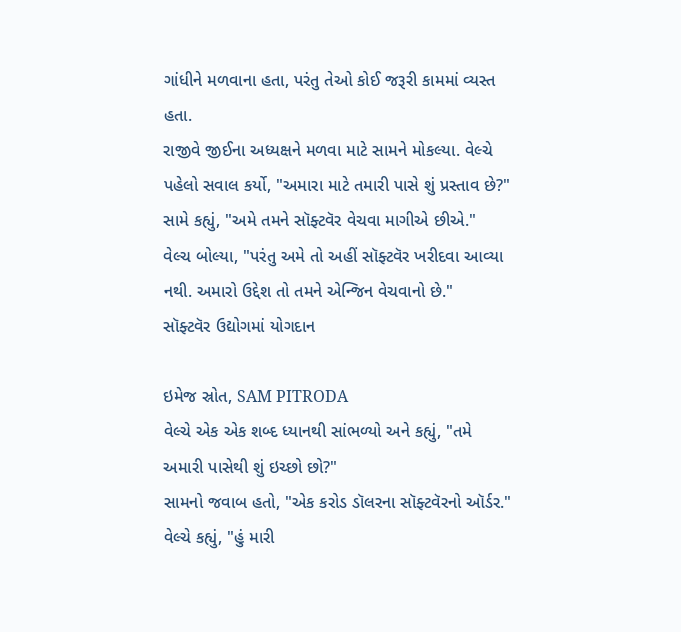ગાંધીને મળવાના હતા, પરંતુ તેઓ કોઈ જરૂરી કામમાં વ્યસ્ત હતા.
રાજીવે જીઈના અધ્યક્ષને મળવા માટે સામને મોકલ્યા. વેલ્ચે પહેલો સવાલ કર્યો, "અમારા માટે તમારી પાસે શું પ્રસ્તાવ છે?"
સામે કહ્યું, "અમે તમને સૉફ્ટવૅર વેચવા માગીએ છીએ."
વેલ્ચ બોલ્યા, "પરંતુ અમે તો અહીં સૉફ્ટવૅર ખરીદવા આવ્યા નથી. અમારો ઉદ્દેશ તો તમને એન્જિન વેચવાનો છે."
સૉફ્ટવૅર ઉદ્યોગમાં યોગદાન

ઇમેજ સ્રોત, SAM PITRODA
વેલ્ચે એક એક શબ્દ ધ્યાનથી સાંભળ્યો અને કહ્યું, "તમે અમારી પાસેથી શું ઇચ્છો છો?"
સામનો જવાબ હતો, "એક કરોડ ડૉલરના સૉફ્ટવૅરનો ઑર્ડર."
વેલ્ચે કહ્યું, "હું મારી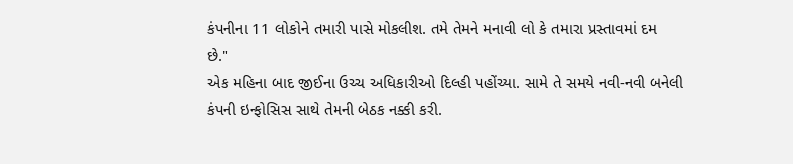કંપનીના 11 લોકોને તમારી પાસે મોકલીશ. તમે તેમને મનાવી લો કે તમારા પ્રસ્તાવમાં દમ છે."
એક મહિના બાદ જીઈના ઉચ્ચ અધિકારીઓ દિલ્હી પહોંચ્યા. સામે તે સમયે નવી-નવી બનેલી કંપની ઇન્ફોસિસ સાથે તેમની બેઠક નક્કી કરી.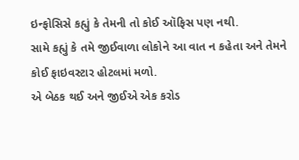ઇન્ફોસિસે કહ્યું કે તેમની તો કોઈ ઑફિસ પણ નથી.
સામે કહ્યું કે તમે જીઈવાળા લોકોને આ વાત ન કહેતા અને તેમને કોઈ ફાઇવસ્ટાર હોટલમાં મળો.
એ બેઠક થઈ અને જીઈએ એક કરોડ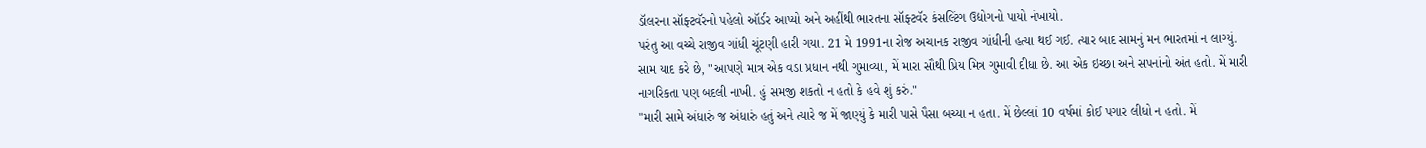ડૉલરના સૉફ્ટવૅરનો પહેલો ઑર્ડર આપ્યો અને અહીંથી ભારતના સૉફ્ટવૅર કંસલ્ટિંગ ઉદ્યોગનો પાયો નંખાયો.
પરંતુ આ વચ્ચે રાજીવ ગાંધી ચૂંટણી હારી ગયા. 21 મે 1991ના રોજ અચાનક રાજીવ ગાંધીની હત્યા થઈ ગઈ. ત્યાર બાદ સામનું મન ભારતમાં ન લાગ્યું.
સામ યાદ કરે છે, "આપણે માત્ર એક વડા પ્રધાન નથી ગુમાવ્યા, મેં મારા સૌથી પ્રિય મિત્ર ગુમાવી દીધા છે. આ એક ઇચ્છા અને સપનાંનો અંત હતો. મેં મારી નાગરિકતા પણ બદલી નાખી. હું સમજી શકતો ન હતો કે હવે શું કરું."
"મારી સામે અંધારું જ અંધારું હતું અને ત્યારે જ મેં જાણ્યું કે મારી પાસે પૈસા બચ્યા ન હતા. મેં છેલ્લાં 10 વર્ષમાં કોઈ પગાર લીધો ન હતો. મેં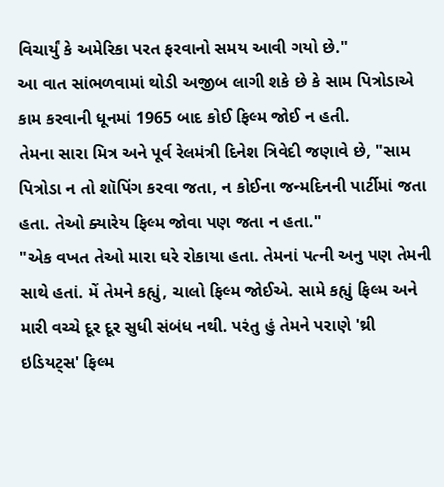વિચાર્યું કે અમેરિકા પરત ફરવાનો સમય આવી ગયો છે."
આ વાત સાંભળવામાં થોડી અજીબ લાગી શકે છે કે સામ પિત્રોડાએ કામ કરવાની ધૂનમાં 1965 બાદ કોઈ ફિલ્મ જોઈ ન હતી.
તેમના સારા મિત્ર અને પૂર્વ રેલમંત્રી દિનેશ ત્રિવેદી જણાવે છે, "સામ પિત્રોડા ન તો શૉપિંગ કરવા જતા, ન કોઈના જન્મદિનની પાર્ટીમાં જતા હતા. તેઓ ક્યારેય ફિલ્મ જોવા પણ જતા ન હતા."
"એક વખત તેઓ મારા ઘરે રોકાયા હતા. તેમનાં પત્ની અનુ પણ તેમની સાથે હતાં. મેં તેમને કહ્યું, ચાલો ફિલ્મ જોઈએ. સામે કહ્યું ફિલ્મ અને મારી વચ્ચે દૂર દૂર સુધી સંબંધ નથી. પરંતુ હું તેમને પરાણે 'થ્રી ઇડિયટ્સ' ફિલ્મ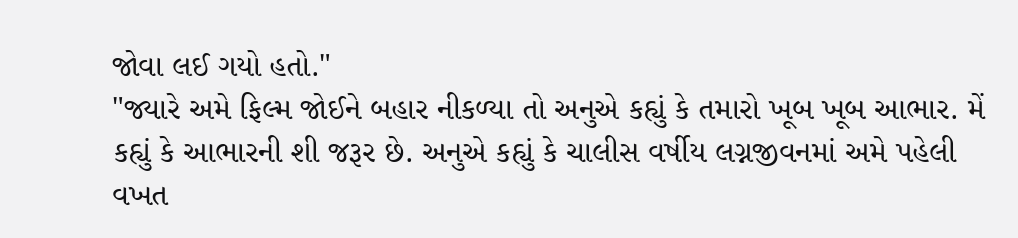જોવા લઈ ગયો હતો."
"જ્યારે અમે ફિલ્મ જોઈને બહાર નીકળ્યા તો અનુએ કહ્યું કે તમારો ખૂબ ખૂબ આભાર. મેં કહ્યું કે આભારની શી જરૂર છે. અનુએ કહ્યું કે ચાલીસ વર્ષીય લગ્નજીવનમાં અમે પહેલી વખત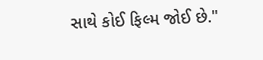સાથે કોઈ ફિલ્મ જોઈ છે."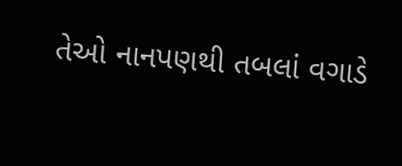તેઓ નાનપણથી તબલાં વગાડે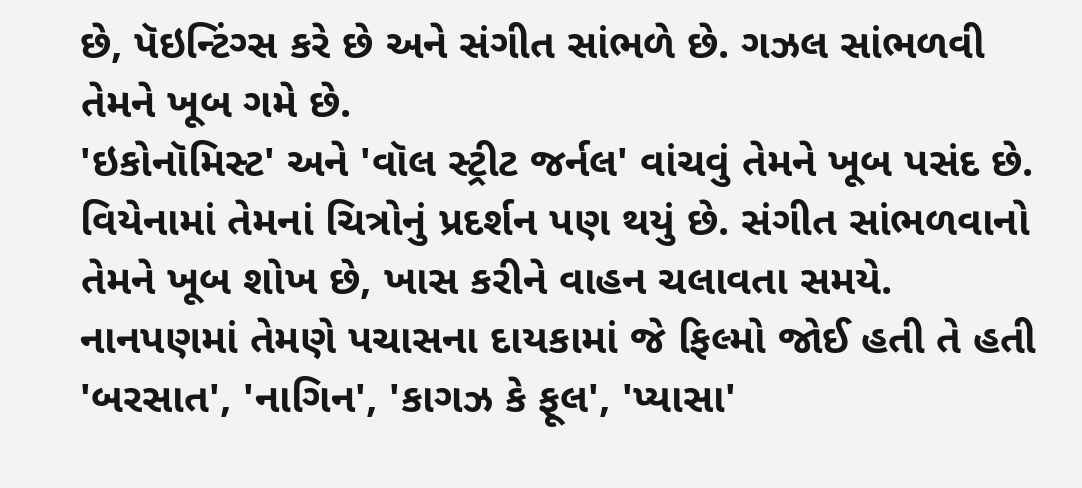છે, પૅઇન્ટિંગ્સ કરે છે અને સંગીત સાંભળે છે. ગઝલ સાંભળવી તેમને ખૂબ ગમે છે.
'ઇકોનૉમિસ્ટ' અને 'વૉલ સ્ટ્રીટ જર્નલ' વાંચવું તેમને ખૂબ પસંદ છે.
વિયેનામાં તેમનાં ચિત્રોનું પ્રદર્શન પણ થયું છે. સંગીત સાંભળવાનો તેમને ખૂબ શોખ છે, ખાસ કરીને વાહન ચલાવતા સમયે.
નાનપણમાં તેમણે પચાસના દાયકામાં જે ફિલ્મો જોઈ હતી તે હતી 'બરસાત', 'નાગિન', 'કાગઝ કે ફૂલ', 'પ્યાસા'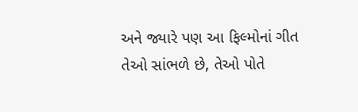અને જ્યારે પણ આ ફિલ્મોનાં ગીત તેઓ સાંભળે છે, તેઓ પોતે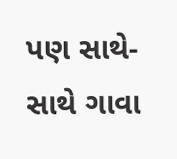પણ સાથે-સાથે ગાવા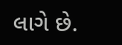લાગે છે.